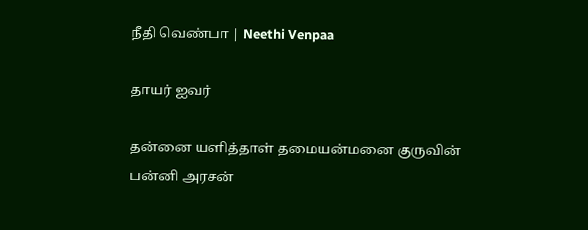நீதி வெண்பா | Neethi Venpaa

தாயர் ஐவர்

தன்னை யளித்தாள் தமையன்மனை குருவின்
பன்னி அரசன்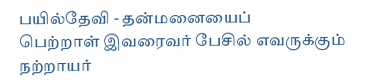பயில்தேவி - தன்மனையைப்
பெற்றாள் இவரைவர் பேசில் எவருக்கும்
நற்றாயர்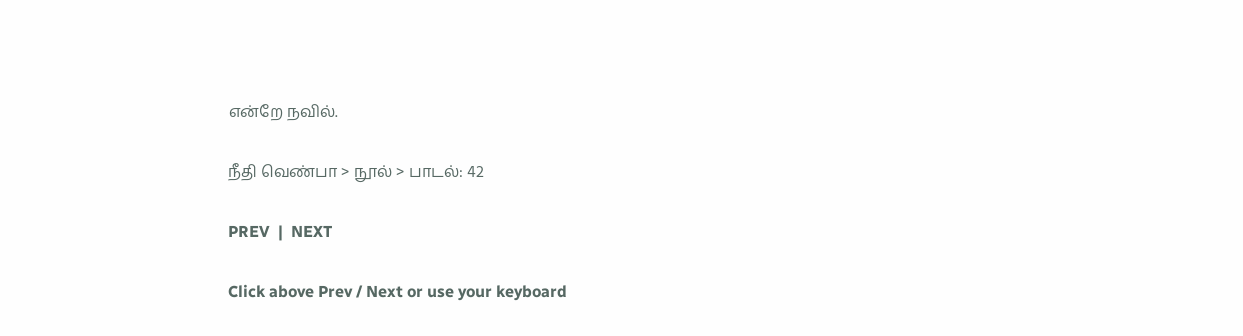என்றே நவில்.

நீதி வெண்பா > நூல் > பாடல்: 42

PREV  |  NEXT

Click above Prev / Next or use your keyboard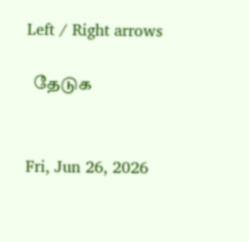Left / Right arrows

  தேடுக


Fri, Jun 26, 2026